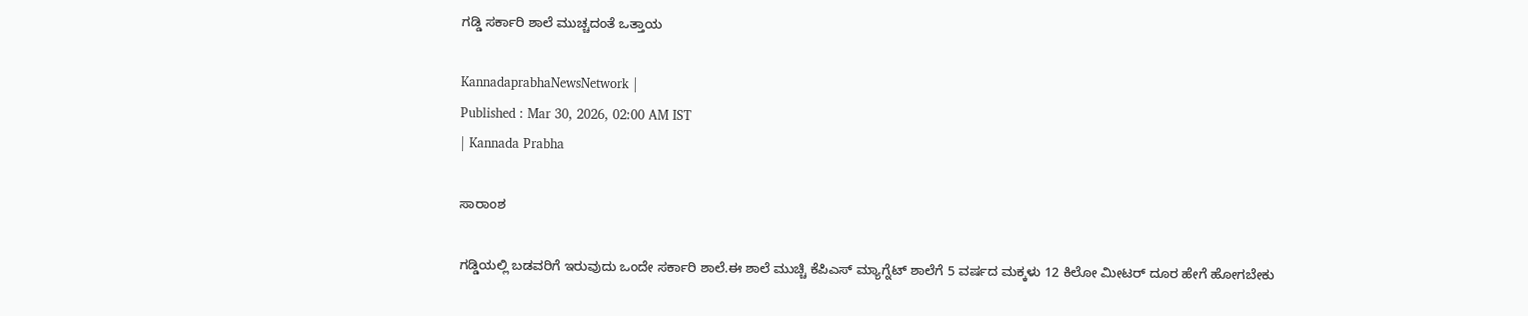ಗಡ್ಡಿ ಸರ್ಕಾರಿ ಶಾಲೆ ಮುಚ್ಚದಂತೆ ಒತ್ತಾಯ

KannadaprabhaNewsNetwork |
Published : Mar 30, 2026, 02:00 AM IST
| Kannada Prabha

ಸಾರಾಂಶ

ಗಡ್ಡಿಯಲ್ಲಿ ಬಡವರಿಗೆ ಇರುವುದು ಒಂದೇ ಸರ್ಕಾರಿ ಶಾಲೆ.ಈ ಶಾಲೆ ಮುಚ್ಚಿ ಕೆಪಿಎಸ್ ಮ್ಯಾಗ್ನೆಟ್ ಶಾಲೆಗೆ 5 ವರ್ಷದ ಮಕ್ಕಳು 12 ಕಿಲೋ ಮೀಟರ್ ದೂರ ಹೇಗೆ ಹೋಗಬೇಕು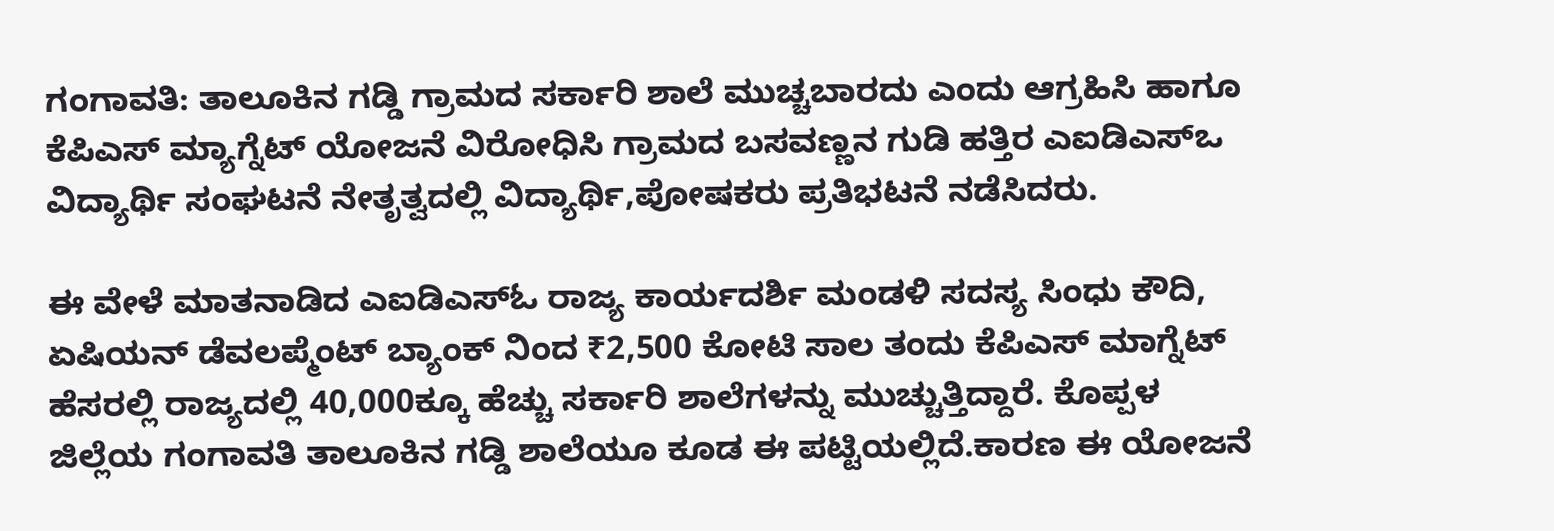ಗಂಗಾವತಿ: ತಾಲೂಕಿನ ಗಡ್ಡಿ ಗ್ರಾಮದ ಸರ್ಕಾರಿ ಶಾಲೆ ಮುಚ್ಚಬಾರದು ಎಂದು ಆಗ್ರಹಿಸಿ ಹಾಗೂ ಕೆಪಿಎಸ್ ಮ್ಯಾಗ್ನೆಟ್ ಯೋಜನೆ ವಿರೋಧಿಸಿ ಗ್ರಾಮದ ಬಸವಣ್ಣನ ಗುಡಿ ಹತ್ತಿರ ಎಐಡಿಎಸ್ಒ ವಿದ್ಯಾರ್ಥಿ ಸಂಘಟನೆ ನೇತೃತ್ವದಲ್ಲಿ ವಿದ್ಯಾರ್ಥಿ,ಪೋಷಕರು ಪ್ರತಿಭಟನೆ ನಡೆಸಿದರು.

ಈ ವೇಳೆ ಮಾತನಾಡಿದ ಎಐಡಿಎಸ್ಓ ರಾಜ್ಯ ಕಾರ್ಯದರ್ಶಿ ಮಂಡಳಿ ಸದಸ್ಯ ಸಿಂಧು ಕೌದಿ, ಏಷಿಯನ್ ಡೆವಲಪ್ಮೆಂಟ್ ಬ್ಯಾಂಕ್ ನಿಂದ ₹2,500 ಕೋಟಿ ಸಾಲ ತಂದು ಕೆಪಿಎಸ್ ಮಾಗ್ನೆಟ್ ಹೆಸರಲ್ಲಿ ರಾಜ್ಯದಲ್ಲಿ 40,000ಕ್ಕೂ ಹೆಚ್ಚು ಸರ್ಕಾರಿ ಶಾಲೆಗಳನ್ನು ಮುಚ್ಚುತ್ತಿದ್ದಾರೆ. ಕೊಪ್ಪಳ ಜಿಲ್ಲೆಯ ಗಂಗಾವತಿ ತಾಲೂಕಿನ ಗಡ್ಡಿ ಶಾಲೆಯೂ ಕೂಡ ಈ ಪಟ್ಟಿಯಲ್ಲಿದೆ.ಕಾರಣ ಈ ಯೋಜನೆ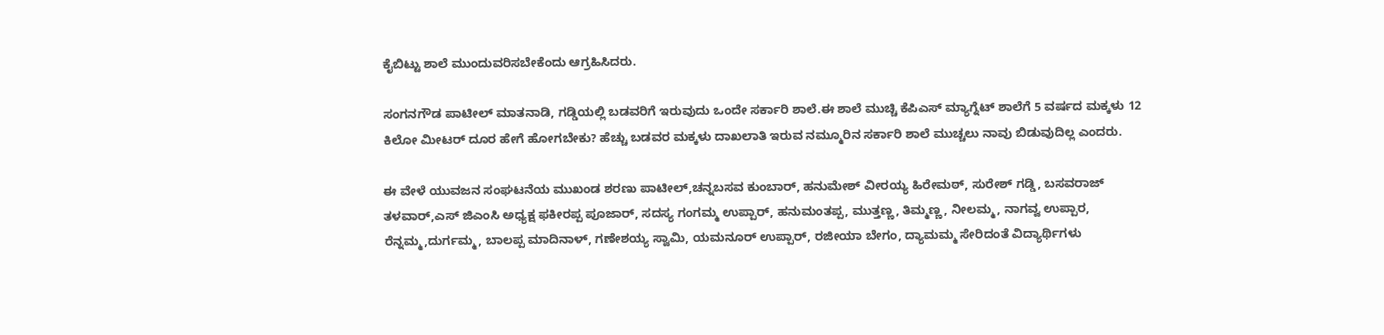ಕೈಬಿಟ್ಟು ಶಾಲೆ ಮುಂದುವರಿಸಬೇಕೆಂದು ಆಗ್ರಹಿಸಿದರು.

ಸಂಗನಗೌಡ ಪಾಟೀಲ್ ಮಾತನಾಡಿ, ಗಡ್ಡಿಯಲ್ಲಿ ಬಡವರಿಗೆ ಇರುವುದು ಒಂದೇ ಸರ್ಕಾರಿ ಶಾಲೆ.ಈ ಶಾಲೆ ಮುಚ್ಚಿ ಕೆಪಿಎಸ್ ಮ್ಯಾಗ್ನೆಟ್ ಶಾಲೆಗೆ 5 ವರ್ಷದ ಮಕ್ಕಳು 12 ಕಿಲೋ ಮೀಟರ್ ದೂರ ಹೇಗೆ ಹೋಗಬೇಕು? ಹೆಚ್ಚು ಬಡವರ ಮಕ್ಕಳು ದಾಖಲಾತಿ ಇರುವ ನಮ್ಮೂರಿನ ಸರ್ಕಾರಿ ಶಾಲೆ ಮುಚ್ಚಲು ನಾವು ಬಿಡುವುದಿಲ್ಲ ಎಂದರು.

ಈ ವೇಳೆ ಯುವಜನ ಸಂಘಟನೆಯ ಮುಖಂಡ ಶರಣು ಪಾಟೀಲ್,ಚನ್ನಬಸವ ಕುಂಬಾರ್, ಹನುಮೇಶ್ ವೀರಯ್ಯ ಹಿರೇಮಠ್, ಸುರೇಶ್ ಗಡ್ಡಿ, ಬಸವರಾಜ್ ತಳವಾರ್,ಎಸ್ ಜಿಎಂಸಿ ಅಧ್ಯಕ್ಷ ಫಕೀರಪ್ಪ ಪೂಜಾರ್, ಸದಸ್ಯ ಗಂಗಮ್ಮ ಉಪ್ಪಾರ್, ಹನುಮಂತಪ್ಪ, ಮುತ್ತಣ್ಣ, ತಿಮ್ಮಣ್ಣ, ನೀಲಮ್ಮ, ನಾಗವ್ವ ಉಪ್ಪಾರ, ರೆನ್ನಮ್ಮ,ದುರ್ಗಮ್ಮ, ಬಾಲಪ್ಪ ಮಾದಿನಾಳ್, ಗಣೇಶಯ್ಯ ಸ್ವಾಮಿ, ಯಮನೂರ್ ಉಪ್ಪಾರ್, ರಜೀಯಾ ಬೇಗಂ, ದ್ಯಾಮಮ್ಮ ಸೇರಿದಂತೆ ವಿದ್ಯಾರ್ಥಿಗಳು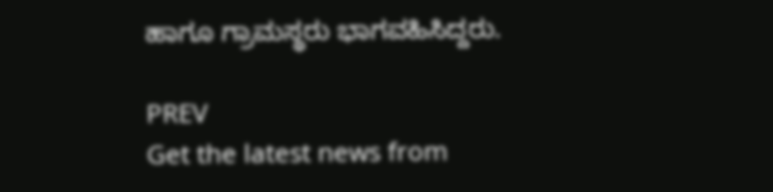ಹಾಗೂ ಗ್ರಾಮಸ್ಥರು ಭಾಗವಹಿಸಿದ್ದರು.

PREV
Get the latest news from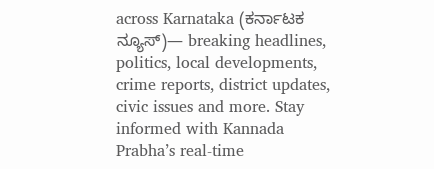across Karnataka (ಕರ್ನಾಟಕ ನ್ಯೂಸ್)— breaking headlines, politics, local developments, crime reports, district updates, civic issues and more. Stay informed with Kannada Prabha’s real‑time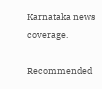Karnataka news coverage.

Recommended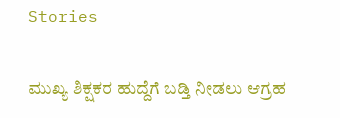Stories

ಮುಖ್ಯ ಶಿಕ್ಷಕರ ಹುದ್ದೆಗೆ ಬಡ್ತಿ ನೀಡಲು ಆಗ್ರಹ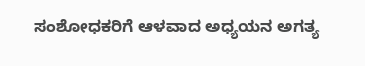ಸಂಶೋಧಕರಿಗೆ ಆಳವಾದ ಅಧ್ಯಯನ ಅಗತ್ಯ